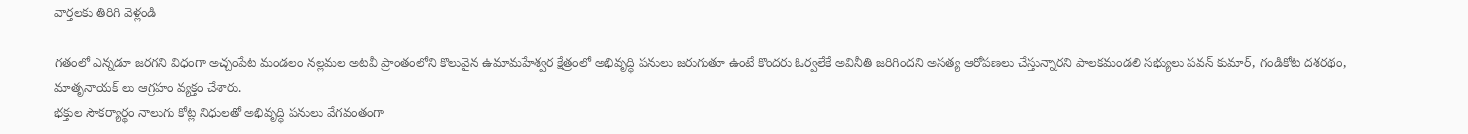వార్తలకు తిరిగి వెళ్లండి

గతంలో ఎన్నడూ జరగని విధంగా అచ్చంపేట మండలం నల్లమల అటవీ ప్రాంతంలోని కొలువైన ఉమామహేశ్వర క్షేత్రంలో అభివృద్ధి పనులు జరుగుతూ ఉంటే కొందరు ఓర్వలేకే అవినీతి జరిగిందని అసత్య ఆరోపణలు చేస్తున్నారని పాలకమండలి సభ్యులు పవన్ కుమార్, గండికోట దశరథం, మాతృనాయక్ లు ఆగ్రహం వ్యక్తం చేశారు.
భక్తుల సౌకర్యార్థం నాలుగు కోట్ల నిధులతో అభివృద్ధి పనులు వేగవంతంగా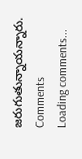జరుగుతున్నాయన్నారు.
Comments
Loading comments...